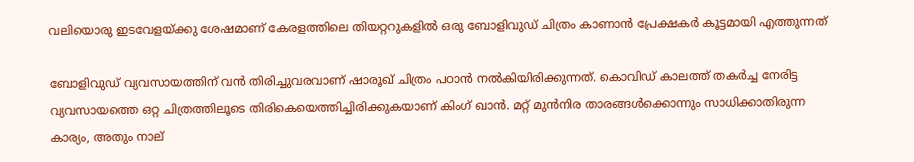വലിയൊരു ഇടവേളയ്ക്കു ശേഷമാണ് കേരളത്തിലെ തിയറ്ററുകളില്‍ ഒരു ബോളിവുഡ് ചിത്രം കാണാന്‍ പ്രേക്ഷകര്‍ കൂട്ടമായി എത്തുന്നത്

ബോളിവുഡ് വ്യവസായത്തിന് വന്‍ തിരിച്ചുവരവാണ് ഷാരൂഖ് ചിത്രം പഠാന്‍ നല്‍കിയിരിക്കുന്നത്. കൊവിഡ് കാലത്ത് തകര്‍ച്ച നേരിട്ട വ്യവസായത്തെ ഒറ്റ ചിത്രത്തിലൂടെ തിരികെയെത്തിച്ചിരിക്കുകയാണ് കിംഗ് ഖാന്‍. മറ്റ് മുന്‍നിര താരങ്ങള്‍ക്കൊന്നും സാധിക്കാതിരുന്ന കാര്യം, അതും നാല്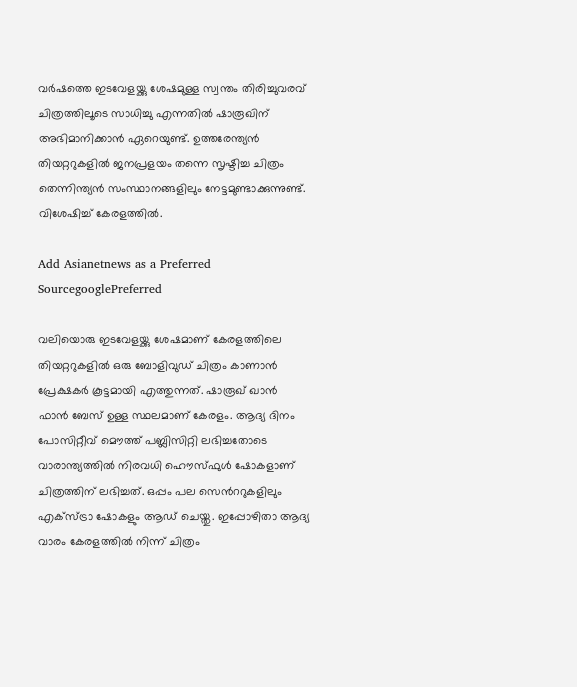വര്‍ഷത്തെ ഇടവേളയ്ക്കു ശേഷമുള്ള സ്വന്തം തിരിച്ചുവരവ് ചിത്രത്തിലൂടെ സാധിച്ചു എന്നതില്‍ ഷാരൂഖിന് അഭിമാനിക്കാന്‍ ഏറെയുണ്ട്. ഉത്തരേന്ത്യന്‍ തിയറ്ററുകളില്‍ ജനപ്രളയം തന്നെ സൃഷ്ടിച്ച ചിത്രം തെന്നിന്ത്യന്‍ സംസ്ഥാനങ്ങളിലും നേട്ടമുണ്ടാക്കുന്നുണ്ട്. വിശേഷിച്ച് കേരളത്തില്‍.

Add Asianetnews as a Preferred SourcegooglePreferred

വലിയൊരു ഇടവേളയ്ക്കു ശേഷമാണ് കേരളത്തിലെ തിയറ്ററുകളില്‍ ഒരു ബോളിവുഡ് ചിത്രം കാണാന്‍ പ്രേക്ഷകര്‍ കൂട്ടമായി എത്തുന്നത്. ഷാരൂഖ് ഖാന്‍ ഫാന്‍ ബേസ് ഉള്ള സ്ഥലമാണ് കേരളം. ആദ്യ ദിനം പോസിറ്റീവ് മൌത്ത് പബ്ലിസിറ്റി ലഭിച്ചതോടെ വാരാന്ത്യത്തില്‍ നിരവധി ഹൌസ്ഫുള്‍ ഷോകളാണ് ചിത്രത്തിന് ലഭിച്ചത്. ഒപ്പം പല സെന്‍ററുകളിലും എക്സ്ട്രാ ഷോകളും ആഡ് ചെയ്തു. ഇപ്പോഴിതാ ആദ്യ വാരം കേരളത്തില്‍ നിന്ന് ചിത്രം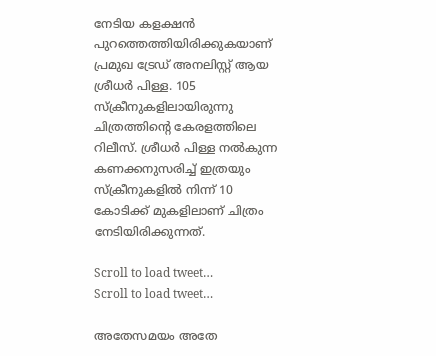നേടിയ കളക്ഷന്‍ പുറത്തെത്തിയിരിക്കുകയാണ് പ്രമുഖ ട്രേഡ് അനലിസ്റ്റ് ആയ ശ്രീധര്‍ പിള്ള. 105 സ്ക്രീനുകളിലായിരുന്നു ചിത്രത്തിന്‍റെ കേരളത്തിലെ റിലീസ്. ശ്രീധര്‍ പിള്ള നല്‍കുന്ന കണക്കനുസരിച്ച് ഇത്രയും സ്ക്രീനുകളില്‍ നിന്ന് 10 കോടിക്ക് മുകളിലാണ് ചിത്രം നേടിയിരിക്കുന്നത്.

Scroll to load tweet…
Scroll to load tweet…

അതേസമയം അതേ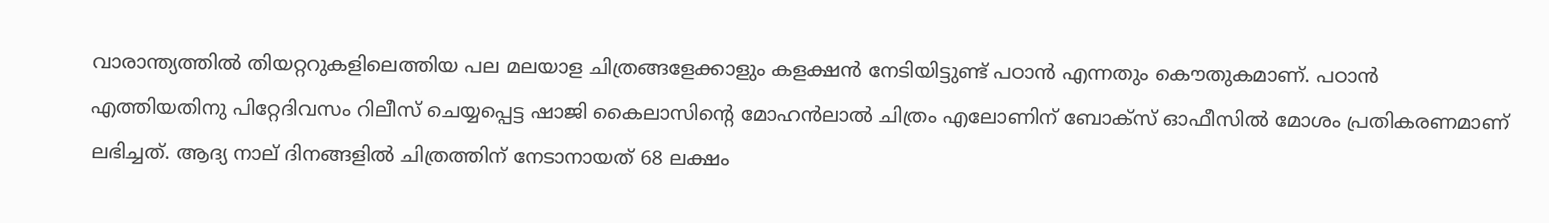വാരാന്ത്യത്തില്‍ തിയറ്ററുകളിലെത്തിയ പല മലയാള ചിത്രങ്ങളേക്കാളും കളക്ഷന്‍ നേടിയിട്ടുണ്ട് പഠാന്‍ എന്നതും കൌതുകമാണ്. പഠാന്‍ എത്തിയതിനു പിറ്റേദിവസം റിലീസ് ചെയ്യപ്പെട്ട ഷാജി കൈലാസിന്‍റെ മോഹന്‍ലാല്‍ ചിത്രം എലോണിന് ബോക്സ് ഓഫീസില്‍ മോശം പ്രതികരണമാണ് ലഭിച്ചത്. ആദ്യ നാല് ദിനങ്ങളില്‍ ചിത്രത്തിന് നേടാനായത് 68 ലക്ഷം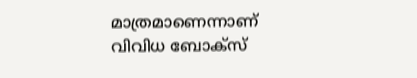മാത്രമാണെന്നാണ് വിവിധ ബോക്സ്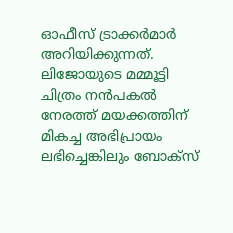ഓഫീസ് ട്രാക്കര്‍മാര്‍ അറിയിക്കുന്നത്. ലിജോയുടെ മമ്മൂട്ടി ചിത്രം നന്‍പകല്‍ നേരത്ത് മയക്കത്തിന് മികച്ച അഭിപ്രായം ലഭിച്ചെങ്കിലും ബോക്സ്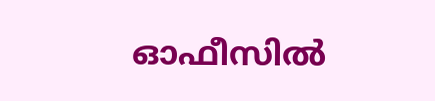ഓഫീസില്‍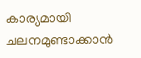കാര്യമായി ചലനമുണ്ടാക്കാന്‍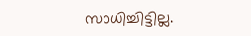സാധിച്ചിട്ടില്ല.